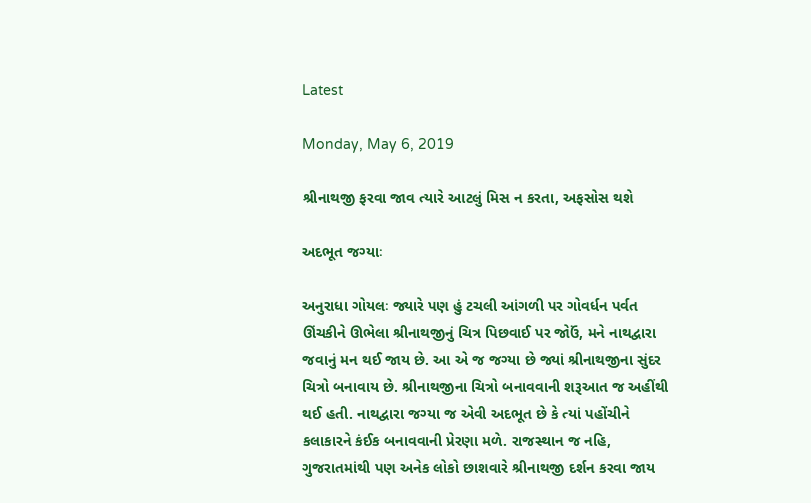Latest

Monday, May 6, 2019

શ્રીનાથજી ફરવા જાવ ત્યારે આટલું મિસ ન કરતા, અફસોસ થશે

અદભૂત જગ્યાઃ

અનુરાધા ગોયલઃ જ્યારે પણ હું ટચલી આંગળી પર ગોવર્ધન પર્વત ઊંચકીને ઊભેલા શ્રીનાથજીનું ચિત્ર પિછવાઈ પર જોઉં, મને નાથદ્વારા જવાનું મન થઈ જાય છે. આ એ જ જગ્યા છે જ્યાં શ્રીનાથજીના સુંદર ચિત્રો બનાવાય છે. શ્રીનાથજીના ચિત્રો બનાવવાની શરૂઆત જ અહીંથી થઈ હતી. નાથદ્વારા જગ્યા જ એવી અદભૂત છે કે ત્યાં પહોંચીને કલાકારને કંઈક બનાવવાની પ્રેરણા મળે. રાજસ્થાન જ નહિ, ગુજરાતમાંથી પણ અનેક લોકો છાશવારે શ્રીનાથજી દર્શન કરવા જાય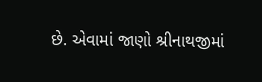છે. એવામાં જાણો શ્રીનાથજીમાં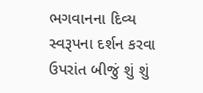ભગવાનના દિવ્ય સ્વરૂપના દર્શન કરવા ઉપરાંત બીજું શું શું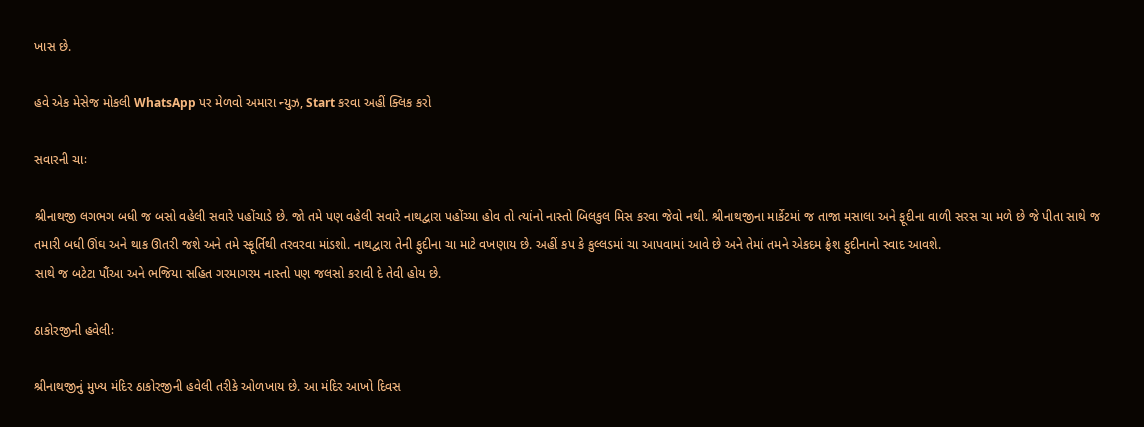ખાસ છે.

હવે એક મેસેજ મોકલી WhatsApp પર મેળવો અમારા ન્યુઝ, Start કરવા અહીં ક્લિક કરો

સવારની ચાઃ

શ્રીનાથજી લગભગ બધી જ બસો વહેલી સવારે પહોંચાડે છે. જો તમે પણ વહેલી સવારે નાથદ્વારા પહોંચ્યા હોવ તો ત્યાંનો નાસ્તો બિલકુલ મિસ કરવા જેવો નથી. શ્રીનાથજીના માર્કેટમાં જ તાજા મસાલા અને ફૂદીના વાળી સરસ ચા મળે છે જે પીતા સાથે જ તમારી બધી ઊંઘ અને થાક ઊતરી જશે અને તમે સ્ફૂર્તિથી તરવરવા માંડશો. નાથદ્વારા તેની ફુદીના ચા માટે વખણાય છે. અહીં કપ કે કુલ્લડમાં ચા આપવામાં આવે છે અને તેમાં તમને એકદમ ફ્રેશ ફુદીનાનો સ્વાદ આવશે.
સાથે જ બટેટા પૌંઆ અને ભજિયા સહિત ગરમાગરમ નાસ્તો પણ જલસો કરાવી દે તેવી હોય છે.

ઠાકોરજીની હવેલીઃ

શ્રીનાથજીનું મુખ્ય મંદિર ઠાકોરજીની હવેલી તરીકે ઓળખાય છે. આ મંદિર આખો દિવસ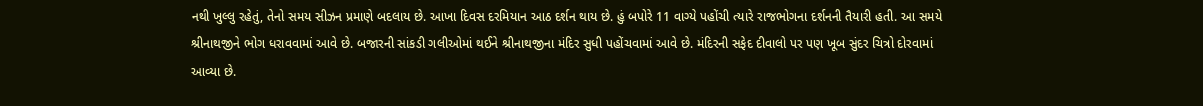નથી ખુલ્લુ રહેતું, તેનો સમય સીઝન પ્રમાણે બદલાય છે. આખા દિવસ દરમિયાન આઠ દર્શન થાય છે. હું બપોરે 11 વાગ્યે પહોંચી ત્યારે રાજભોગના દર્શનની તૈયારી હતી. આ સમયે શ્રીનાથજીને ભોગ ધરાવવામાં આવે છે. બજારની સાંકડી ગલીઓમાં થઈને શ્રીનાથજીના મંદિર સુધી પહોંચવામાં આવે છે. મંદિરની સફેદ દીવાલો પર પણ ખૂબ સુંદર ચિત્રો દોરવામાં આવ્યા છે.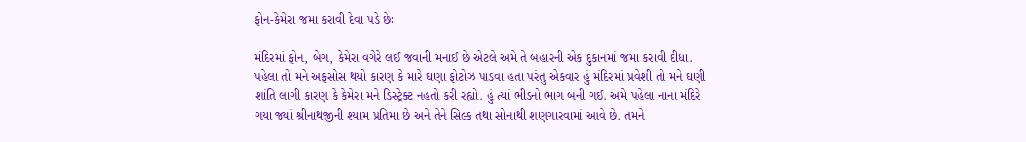ફોન-કેમેરા જમા કરાવી દેવા પડે છેઃ

મંદિરમાં ફોન, બેગ, કેમેરા વગેરે લઈ જવાની મનાઈ છે એટલે અમે તે બહારની એક દુકાનમાં જમા કરાવી દીધા. પહેલા તો મને અફસોસ થયો કારણ કે મારે ઘણા ફોટોઝ પાડવા હતા પરંતુ એકવાર હું મંદિરમાં પ્રવેશી તો મને ઘણી શાંતિ લાગી કારણ કે કેમેરા મને ડિસ્ટ્રેક્ટ નહતો કરી રહ્યો. હું ત્યાં ભીડનો ભાગ બની ગઈ. અમે પહેલા નાના મંદિરે ગયા જ્યાં શ્રીનાથજીની શ્યામ પ્રતિમા છે અને તેને સિલ્ક તથા સોનાથી શણગારવામાં આવે છે. તમને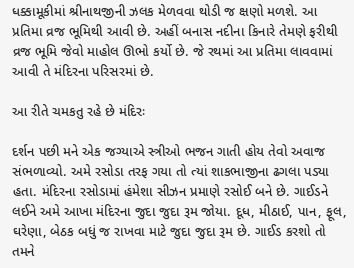ધક્કામૂકીમાં શ્રીનાથજીની ઝલક મેળવવા થોડી જ ક્ષણો મળશે. આ પ્રતિમા વ્રજ ભૂમિથી આવી છે. અહીં બનાસ નદીના કિનારે તેમણે ફરીથી વ્રજ ભૂમિ જેવો માહોલ ઊભો કર્યો છે. જે રથમાં આ પ્રતિમા લાવવામાં આવી તે મંદિરના પરિસરમાં છે.

આ રીતે ચમકતુ રહે છે મંદિરઃ

દર્શન પછી મને એક જગ્યાએ સ્ત્રીઓ ભજન ગાતી હોય તેવો અવાજ સંભળાવ્યો. અમે રસોડા તરફ ગયા તો ત્યાં શાકભાજીના ઢગલા પડ્યા હતા. મંદિરના રસોડામાં હંમેશા સીઝન પ્રમાણે રસોઈ બને છે. ગાઈડને લઈને અમે આખા મંદિરના જુદા જુદા રૂમ જોયા. દૂધ, મીઠાઈ, પાન, ફૂલ, ઘરેણા, બેઠક બધું જ રાખવા માટે જુદા જુદા રૂમ છે. ગાઈડ કરશો તો તમને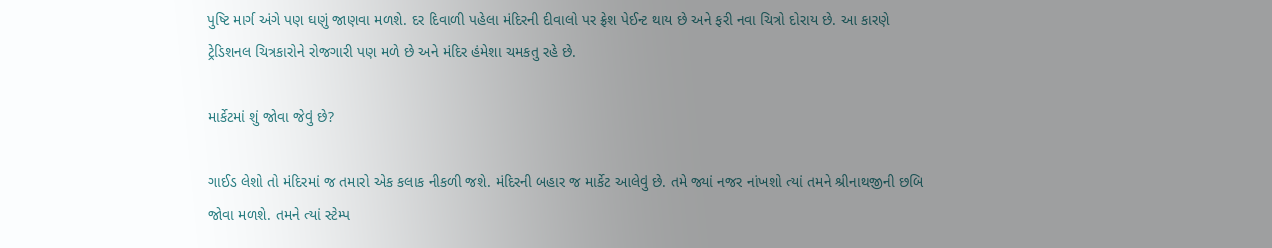પુષ્ટિ માર્ગ અંગે પણ ઘણું જાણવા મળશે. દર દિવાળી પહેલા મંદિરની દીવાલો પર ફ્રેશ પેઈન્ટ થાય છે અને ફરી નવા ચિત્રો દોરાય છે. આ કારણે ટ્રેડિશનલ ચિત્રકારોને રોજગારી પણ મળે છે અને મંદિર હંમેશા ચમકતુ રહે છે.

માર્કેટમાં શું જોવા જેવું છે?

ગાઈડ લેશો તો મંદિરમાં જ તમારો એક કલાક નીકળી જશે. મંદિરની બહાર જ માર્કેટ આલેવું છે. તમે જ્યાં નજર નાંખશો ત્યાં તમને શ્રીનાથજીની છબિ જોવા મળશે. તમને ત્યાં સ્ટેમ્પ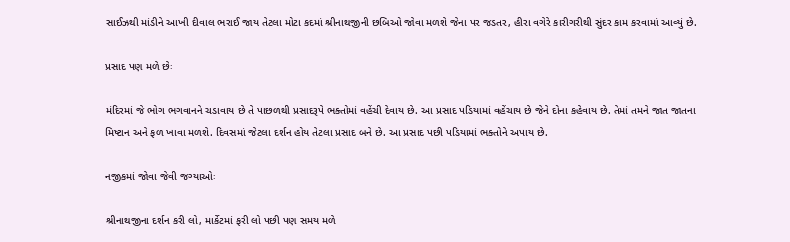સાઈઝથી માંડીને આખી દીવાલ ભરાઈ જાય તેટલા મોટા કદમાં શ્રીનાથજીની છબિઓ જોવા મળશે જેના પર જડતર, હીરા વગેરે કારીગરીથી સુંદર કામ કરવામાં આવ્યું છે.

પ્રસાદ પણ મળે છેઃ

મંદિરમાં જે ભોગ ભગવાનને ચડાવાય છે તે પાછળથી પ્રસાદરૂપે ભક્તોમાં વહેંચી દેવાય છે. આ પ્રસાદ પડિયામાં વહેંચાય છે જેને દોના કહેવાય છે. તેમાં તમને જાત જાતના મિષ્ટાન અને ફળ ખાવા મળશે. દિવસમાં જેટલા દર્શન હોય તેટલા પ્રસાદ બને છે. આ પ્રસાદ પછી પડિયામાં ભક્તોને અપાય છે.

નજીકમાં જોવા જેવી જગ્યાઓઃ

શ્રીનાથજીના દર્શન કરી લો, માર્કેટમાં ફરી લો પછી પણ સમય મળે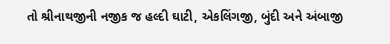તો શ્રીનાથજીની નજીક જ હલ્દી ઘાટી, એકલિંગજી, બુંદી અને અંબાજી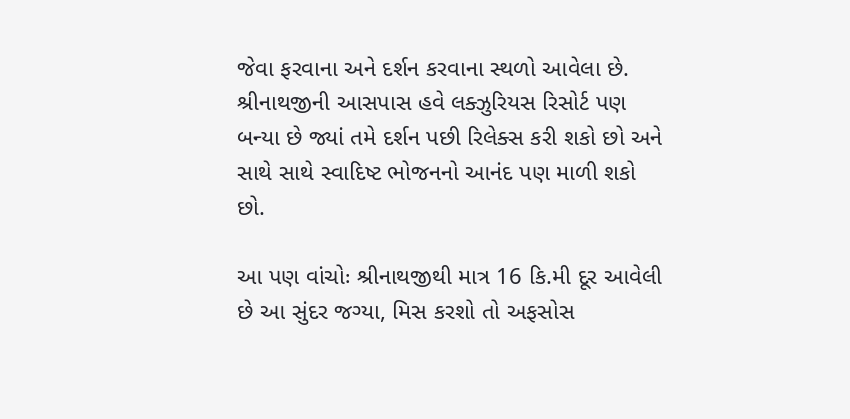જેવા ફરવાના અને દર્શન કરવાના સ્થળો આવેલા છે. શ્રીનાથજીની આસપાસ હવે લક્ઝુરિયસ રિસોર્ટ પણ બન્યા છે જ્યાં તમે દર્શન પછી રિલેક્સ કરી શકો છો અને સાથે સાથે સ્વાદિષ્ટ ભોજનનો આનંદ પણ માળી શકો છો.

આ પણ વાંચોઃ શ્રીનાથજીથી માત્ર 16 કિ.મી દૂર આવેલી છે આ સુંદર જગ્યા, મિસ કરશો તો અફસોસ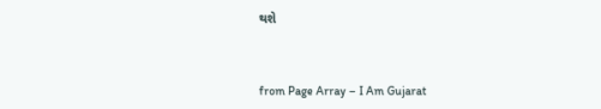થશે



from Page Array – I Am Gujarat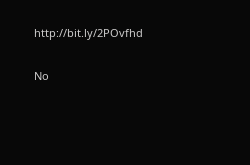http://bit.ly/2POvfhd

No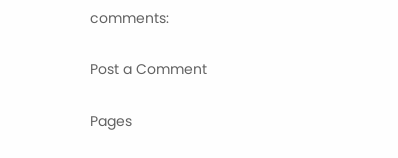comments:

Post a Comment

Pages